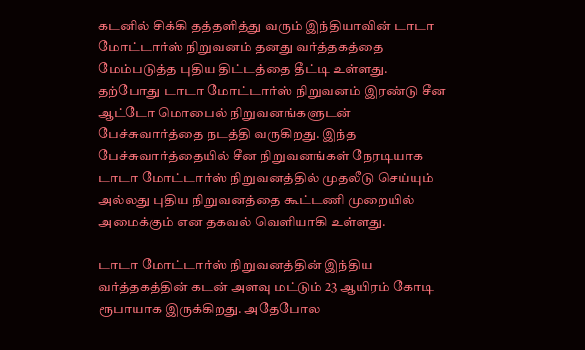கடனில் சிக்கி தத்தளித்து வரும் இந்தியாவின் டாடா மோட்டார்ஸ் நிறுவனம் தனது வர்த்தகத்தை மேம்படுத்த புதிய திட்டத்தை தீட்டி உள்ளது.
தற்போது டாடா மோட்டார்ஸ் நிறுவனம் இரண்டு சீன ஆட்டோ மொபைல் நிறுவனங்களுடன் பேச்சுவார்த்தை நடத்தி வருகிறது. இந்த பேச்சுவார்த்தையில் சீன நிறுவனங்கள் நேரடியாக டாடா மோட்டார்ஸ் நிறுவனத்தில் முதலீடு செய்யும் அல்லது புதிய நிறுவனத்தை கூட்டணி முறையில் அமைக்கும் என தகவல் வெளியாகி உள்ளது.

டாடா மோட்டார்ஸ் நிறுவனத்தின் இந்திய வர்த்தகத்தின் கடன் அளவு மட்டும் 23 ஆயிரம் கோடி ரூபாயாக இருக்கிறது. அதேபோல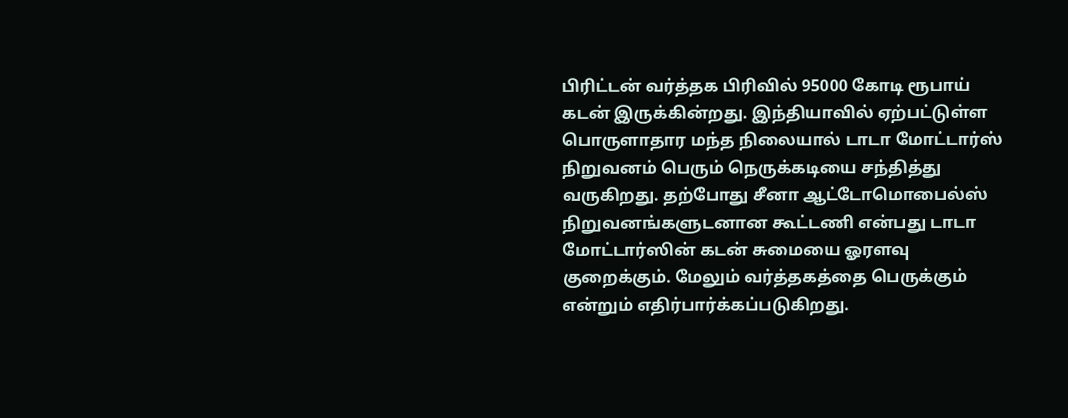பிரிட்டன் வர்த்தக பிரிவில் 95000 கோடி ரூபாய் கடன் இருக்கின்றது. இந்தியாவில் ஏற்பட்டுள்ள பொருளாதார மந்த நிலையால் டாடா மோட்டார்ஸ் நிறுவனம் பெரும் நெருக்கடியை சந்தித்து வருகிறது. தற்போது சீனா ஆட்டோமொபைல்ஸ் நிறுவனங்களுடனான கூட்டணி என்பது டாடா மோட்டார்ஸின் கடன் சுமையை ஓரளவு குறைக்கும். மேலும் வர்த்தகத்தை பெருக்கும் என்றும் எதிர்பார்க்கப்படுகிறது.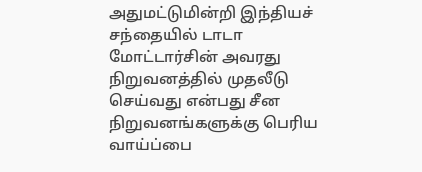அதுமட்டுமின்றி இந்தியச் சந்தையில் டாடா மோட்டார்சின் அவரது நிறுவனத்தில் முதலீடு செய்வது என்பது சீன நிறுவனங்களுக்கு பெரிய வாய்ப்பை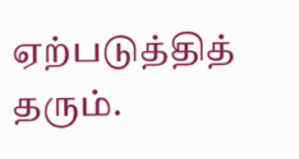ஏற்படுத்தித் தரும்.